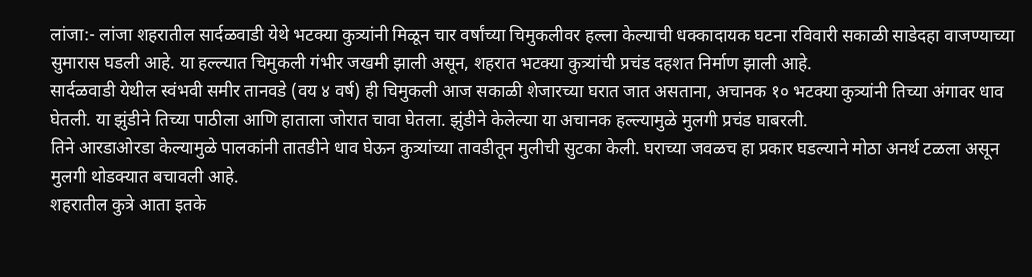लांजा:- लांजा शहरातील सार्दळवाडी येथे भटक्या कुत्र्यांनी मिळून चार वर्षांच्या चिमुकलीवर हल्ला केल्याची धक्कादायक घटना रविवारी सकाळी साडेदहा वाजण्याच्या सुमारास घडली आहे. या हल्ल्यात चिमुकली गंभीर जखमी झाली असून, शहरात भटक्या कुत्र्यांची प्रचंड दहशत निर्माण झाली आहे.
सार्दळवाडी येथील स्वंभवी समीर तानवडे (वय ४ वर्ष) ही चिमुकली आज सकाळी शेजारच्या घरात जात असताना, अचानक १० भटक्या कुत्र्यांनी तिच्या अंगावर धाव घेतली. या झुंडीने तिच्या पाठीला आणि हाताला जोरात चावा घेतला. झुंडीने केलेल्या या अचानक हल्ल्यामुळे मुलगी प्रचंड घाबरली.
तिने आरडाओरडा केल्यामुळे पालकांनी तातडीने धाव घेऊन कुत्र्यांच्या तावडीतून मुलीची सुटका केली. घराच्या जवळच हा प्रकार घडल्याने मोठा अनर्थ टळला असून मुलगी थोडक्यात बचावली आहे.
शहरातील कुत्रे आता इतके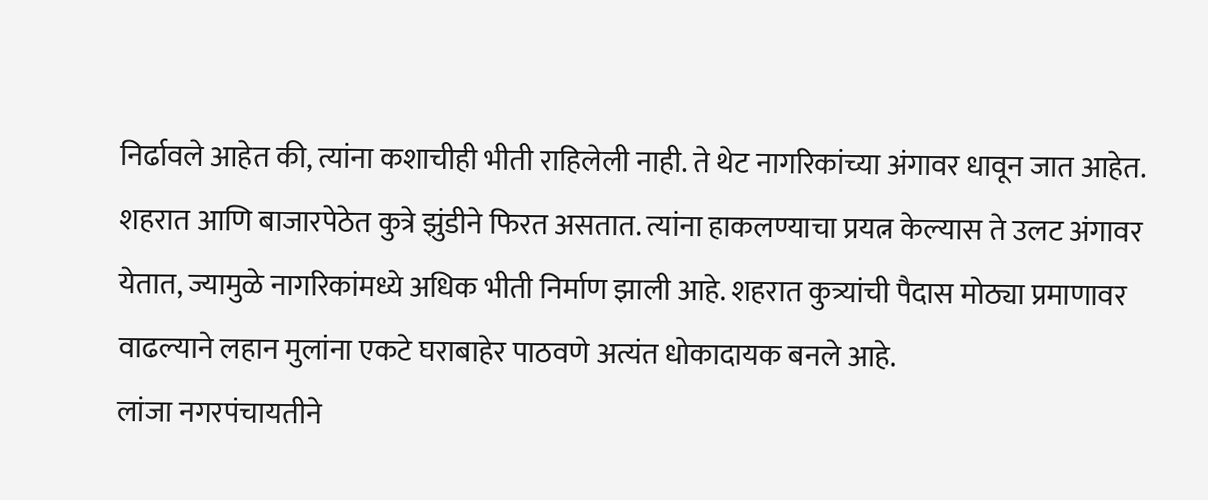निर्ढावले आहेत की, त्यांना कशाचीही भीती राहिलेली नाही. ते थेट नागरिकांच्या अंगावर धावून जात आहेत.
शहरात आणि बाजारपेठेत कुत्रे झुंडीने फिरत असतात. त्यांना हाकलण्याचा प्रयत्न केल्यास ते उलट अंगावर येतात, ज्यामुळे नागरिकांमध्ये अधिक भीती निर्माण झाली आहे. शहरात कुत्र्यांची पैदास मोठ्या प्रमाणावर वाढल्याने लहान मुलांना एकटे घराबाहेर पाठवणे अत्यंत धोकादायक बनले आहे.
लांजा नगरपंचायतीने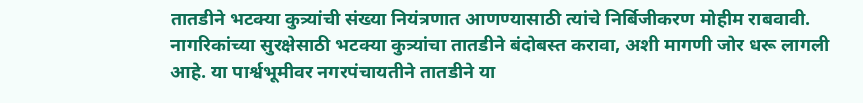तातडीने भटक्या कुत्र्यांची संख्या नियंत्रणात आणण्यासाठी त्यांचे निर्बिजीकरण मोहीम राबवावी. नागरिकांच्या सुरक्षेसाठी भटक्या कुत्र्यांचा तातडीने बंदोबस्त करावा, अशी मागणी जोर धरू लागली आहे. या पार्श्वभूमीवर नगरपंचायतीने तातडीने या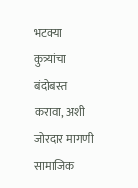भटक्या कुत्र्यांचा बंदोबस्त करावा, अशी जोरदार मागणी सामाजिक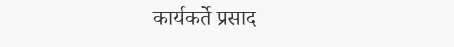कार्यकर्ते प्रसाद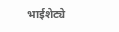भाईशेट्ये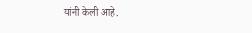यांनी केली आहे.